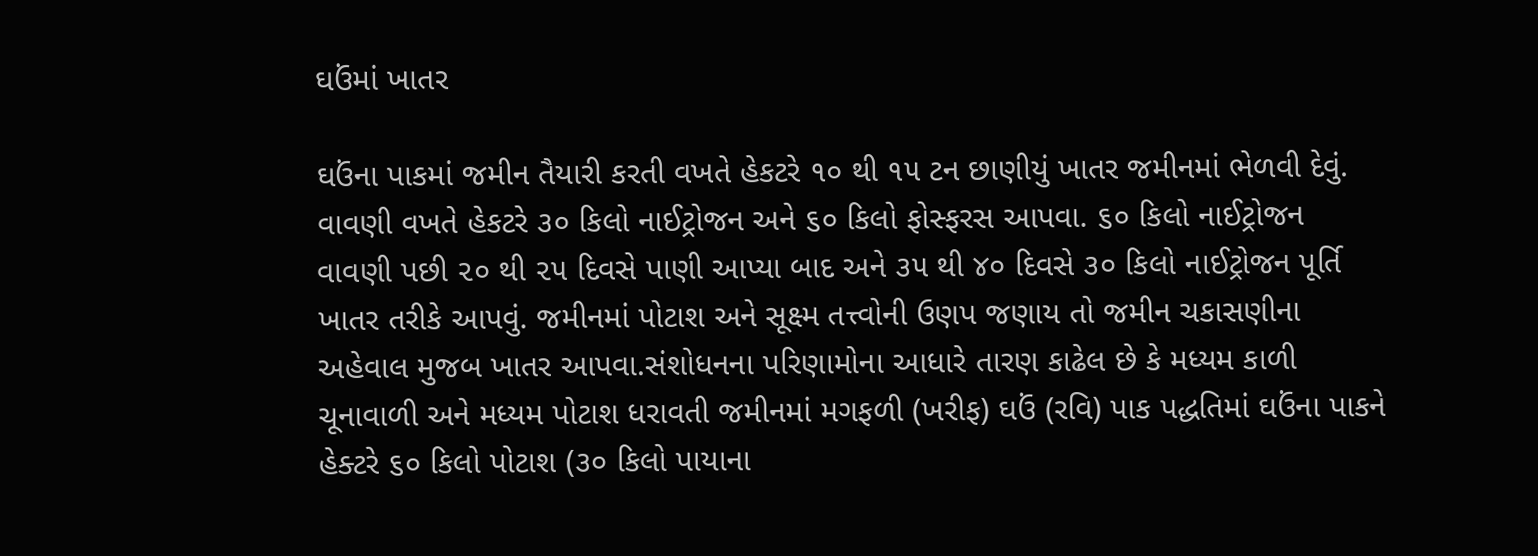ઘઉંમાં ખાતર

ઘઉંના પાકમાં જમીન તૈયારી કરતી વખતે હેકટરે ૧૦ થી ૧૫ ટન છાણીયું ખાતર જમીનમાં ભેળવી દેવું. વાવણી વખતે હેકટરે ૩૦ કિલો નાઈટ્રોજન અને ૬૦ કિલો ફોસ્ફરસ આપવા. ૬૦ કિલો નાઈટ્રોજન વાવણી પછી ૨૦ થી ૨૫ દિવસે પાણી આપ્યા બાદ અને ૩૫ થી ૪૦ દિવસે ૩૦ કિલો નાઈટ્રોજન પૂર્તિ ખાતર તરીકે આપવું. જમીનમાં પોટાશ અને સૂક્ષ્મ તત્ત્વોની ઉણપ જણાય તો જમીન ચકાસણીના અહેવાલ મુજબ ખાતર આપવા.સંશોધનના પરિણામોના આધારે તારણ કાઢેલ છે કે મધ્યમ કાળી ચૂનાવાળી અને મધ્યમ પોટાશ ધરાવતી જમીનમાં મગફળી (ખરીફ) ઘઉં (રવિ) પાક પદ્ધતિમાં ઘઉંના પાકને હેક્ટરે ૬૦ કિલો પોટાશ (૩૦ કિલો પાયાના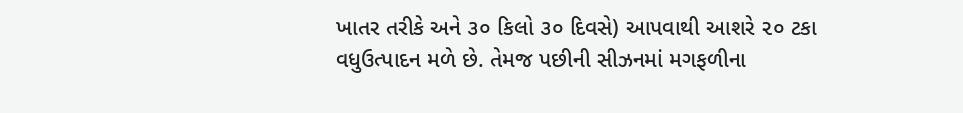ખાતર તરીકે અને ૩૦ કિલો ૩૦ દિવસે) આપવાથી આશરે ૨૦ ટકા વધુઉત્પાદન મળે છે. તેમજ પછીની સીઝનમાં મગફળીના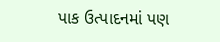પાક ઉત્પાદનમાં પણ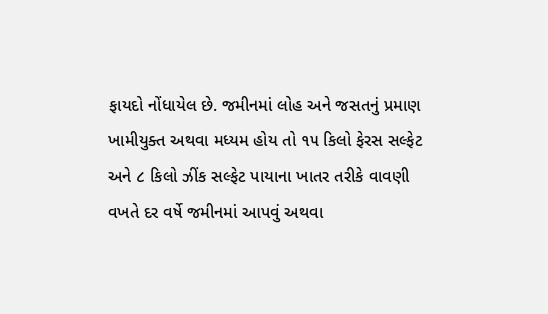ફાયદો નોંધાયેલ છે. જમીનમાં લોહ અને જસતનું પ્રમાણ ખામીયુક્ત અથવા મધ્યમ હોય તો ૧૫ કિલો ફેરસ સલ્ફેટ અને ૮ કિલો ઝીંક સલ્ફેટ પાયાના ખાતર તરીકે વાવણી વખતે દર વર્ષે જમીનમાં આપવું અથવા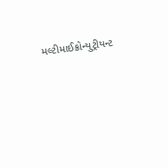મલ્ટીમાઈક્રોન્યુટ્રીયન્ટ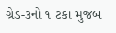ગ્રેડ-૩નો ૧ ટકા મુજબ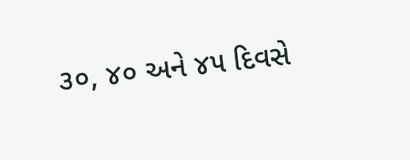૩૦, ૪૦ અને ૪૫ દિવસે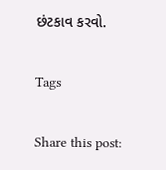છંટકાવ કરવો.

Tags

Share this post: